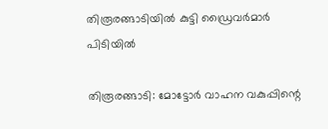തിരൂരങ്ങാടിയില്‍ കുട്ടി ഡ്രൈവര്‍മാര്‍ പിടിയില്‍

തിരൂരങ്ങാടി: മോട്ടോര്‍ വാഹന വകുപ്പിന്റെ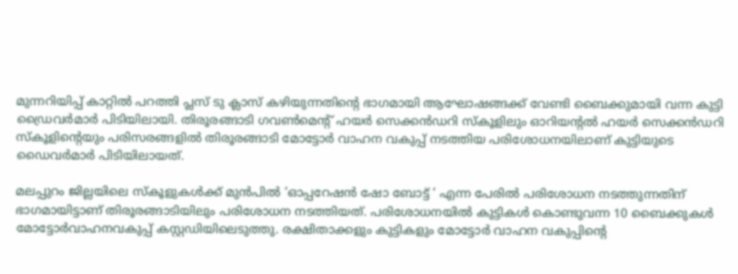മുന്നറിയിപ്പ് കാറ്റില്‍ പറത്തി പ്ലസ് ടു ക്ലാസ് കഴിയുന്നതിന്റെ ഭാഗമായി ആഘോഷങ്ങക്ക് വേണ്ടി ബൈക്കുമായി വന്ന കുട്ടി ഡ്രൈവര്‍മാര്‍ പിടിയിലായി. തിരൂരങ്ങാടി ഗവണ്‍മെന്റ് ഹയര്‍ സെക്കന്‍ഡറി സ്‌കൂളിലും ഓറിയന്റല്‍ ഹയര്‍ സെക്കന്‍ഡറി സ്‌കൂളിന്റെയും പരിസരങ്ങളില്‍ തിരൂരങ്ങാടി മോട്ടോര്‍ വാഹന വകുപ്പ് നടത്തിയ പരിശോധനയിലാണ് കുട്ടിയുടെ ഡൈവര്‍മാര്‍ പിടിയിലായത്.

മലപ്പുറം ജില്ലയിലെ സ്‌കൂളുകള്‍ക്ക് മുന്‍പില്‍ ‘ഓപ്പറേഷന്‍ ഷോ ബോട്ട് ‘ എന്ന പേരില്‍ പരിശോധന നടത്തുന്നതിന് ഭാഗമായിട്ടാണ് തിരൂരങ്ങാടിയിലും പരിശോധന നടത്തിയത്. പരിശോധനയില്‍ കുട്ടികള്‍ കൊണ്ടുവന്ന 10 ബൈക്കുകള്‍ മോട്ടോര്‍വാഹനവകുപ്പ് കസ്റ്റഡിയിലെടുത്തു. രക്ഷിതാക്കളും കുട്ടികളും മോട്ടോര്‍ വാഹന വകുപ്പിന്റെ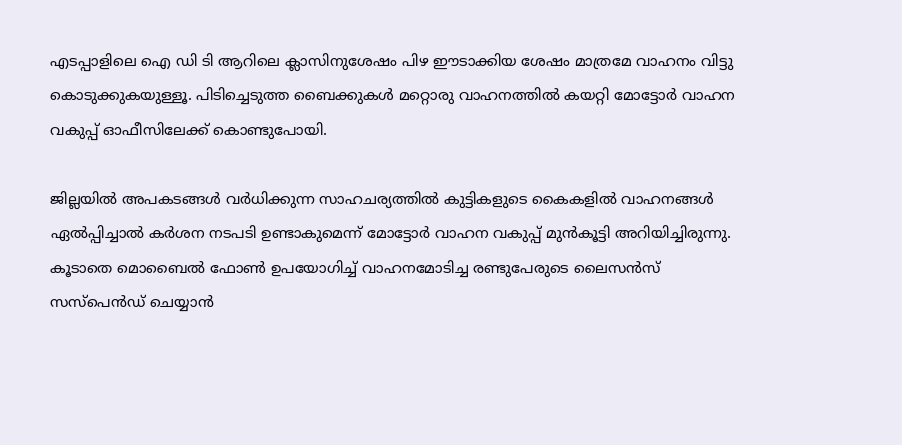എടപ്പാളിലെ ഐ ഡി ടി ആറിലെ ക്ലാസിനുശേഷം പിഴ ഈടാക്കിയ ശേഷം മാത്രമേ വാഹനം വിട്ടു കൊടുക്കുകയുള്ളൂ. പിടിച്ചെടുത്ത ബൈക്കുകള്‍ മറ്റൊരു വാഹനത്തില്‍ കയറ്റി മോട്ടോര്‍ വാഹന വകുപ്പ് ഓഫീസിലേക്ക് കൊണ്ടുപോയി.

ജില്ലയില്‍ അപകടങ്ങള്‍ വര്‍ധിക്കുന്ന സാഹചര്യത്തില്‍ കുട്ടികളുടെ കൈകളില്‍ വാഹനങ്ങള്‍ ഏല്‍പ്പിച്ചാല്‍ കര്‍ശന നടപടി ഉണ്ടാകുമെന്ന് മോട്ടോര്‍ വാഹന വകുപ്പ് മുന്‍കൂട്ടി അറിയിച്ചിരുന്നു. കൂടാതെ മൊബൈല്‍ ഫോണ്‍ ഉപയോഗിച്ച് വാഹനമോടിച്ച രണ്ടുപേരുടെ ലൈസന്‍സ് സസ്‌പെന്‍ഡ് ചെയ്യാന്‍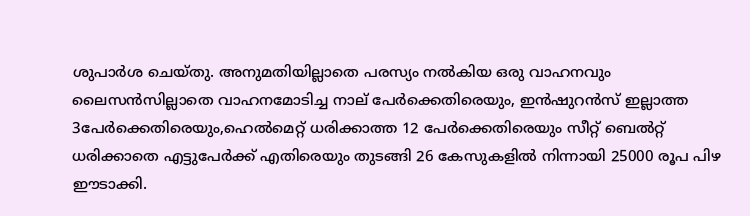ശുപാര്‍ശ ചെയ്തു. അനുമതിയില്ലാതെ പരസ്യം നല്‍കിയ ഒരു വാഹനവും ലൈസന്‍സില്ലാതെ വാഹനമോടിച്ച നാല് പേര്‍ക്കെതിരെയും, ഇന്‍ഷുറന്‍സ് ഇല്ലാത്ത 3പേര്‍ക്കെതിരെയും,ഹെല്‍മെറ്റ് ധരിക്കാത്ത 12 പേര്‍ക്കെതിരെയും സീറ്റ് ബെല്‍റ്റ് ധരിക്കാതെ എട്ടുപേര്‍ക്ക് എതിരെയും തുടങ്ങി 26 കേസുകളില്‍ നിന്നായി 25000 രൂപ പിഴ ഈടാക്കി.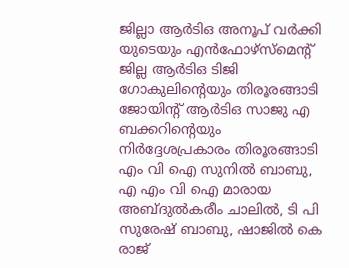ജില്ലാ ആര്‍ടിഒ അനൂപ് വര്‍ക്കി യുടെയും എന്‍ഫോഴ്‌സ്‌മെന്റ് ജില്ല ആര്‍ടിഒ ടിജി ഗോകുലിന്റെയും തിരൂരങ്ങാടി ജോയിന്റ് ആര്‍ടിഒ സാജു എ ബക്കറിന്റെയും നിര്‍ദ്ദേശപ്രകാരം തിരൂരങ്ങാടി എം വി ഐ സുനില്‍ ബാബു, എ എം വി ഐ മാരായ അബ്ദുല്‍കരീം ചാലില്‍, ടി പി സുരേഷ് ബാബു, ഷാജില്‍ കെ രാജ്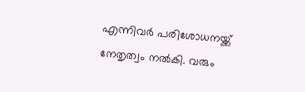എന്നിവര്‍ പരിശോധനയ്ക്ക് നേതൃത്വം നല്‍കി. വരും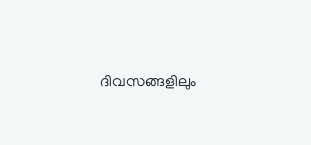ദിവസങ്ങളിലും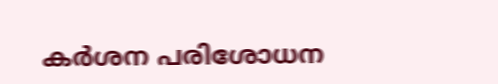കര്‍ശന പരിശോധന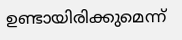ഉണ്ടായിരിക്കുമെന്ന്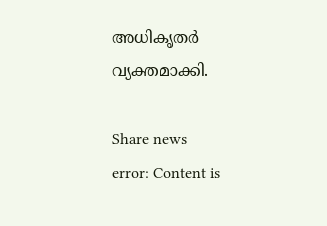അധികൃതര്‍ വ്യക്തമാക്കി.

Share news
error: Content is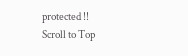protected !!
Scroll to Top